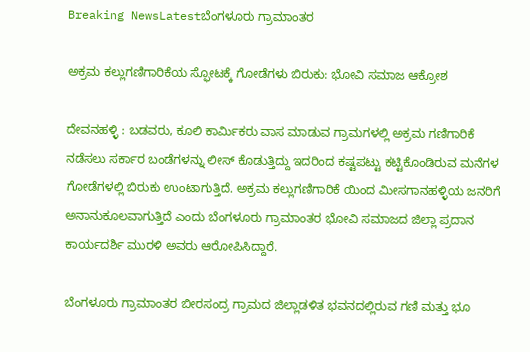Breaking NewsLatestಬೆಂಗಳೂರು ಗ್ರಾಮಾಂತರ

ಅಕ್ರಮ ಕಲ್ಲುಗಣಿಗಾರಿಕೆಯ ಸ್ಫೋಟಕ್ಕೆ ಗೋಡೆಗಳು ಬಿರುಕು: ಭೋವಿ ಸಮಾಜ ಆಕ್ರೋಶ

ದೇವನಹಳ್ಳಿ : ಬಡವರು, ಕೂಲಿ ಕಾರ್ಮಿಕರು ವಾಸ ಮಾಡುವ ಗ್ರಾಮಗಳಲ್ಲಿ ಅಕ್ರಮ ಗಣಿಗಾರಿಕೆ ನಡೆಸಲು ಸರ್ಕಾರ ಬಂಡೆಗಳನ್ನು ಲೀಸ್ ಕೊಡುತ್ತಿದ್ದು ಇದರಿಂದ ಕಷ್ಟಪಟ್ಟು ಕಟ್ಟಿಕೊಂಡಿರುವ ಮನೆಗಳ ಗೋಡೆಗಳಲ್ಲಿ ಬಿರುಕು ಉಂಟಾಗುತ್ತಿದೆ. ಅಕ್ರಮ ಕಲ್ಲುಗಣಿಗಾರಿಕೆ ಯಿಂದ ಮೀಸಗಾನಹಳ್ಳಿಯ ಜನರಿಗೆ ಅನಾನುಕೂಲವಾಗುತ್ತಿದೆ ಎಂದು ಬೆಂಗಳೂರು ಗ್ರಾಮಾಂತರ ಭೋವಿ ಸಮಾಜದ ಜಿಲ್ಲಾ ಪ್ರದಾನ ಕಾರ್ಯದರ್ಶಿ ಮುರಳಿ ಅವರು ಆರೋಪಿಸಿದ್ದಾರೆ.

ಬೆಂಗಳೂರು ಗ್ರಾಮಾಂತರ ಬೀರಸಂದ್ರ ಗ್ರಾಮದ ಜಿಲ್ಲಾಡಳಿತ ಭವನದಲ್ಲಿರುವ ಗಣಿ ಮತ್ತು ಭೂ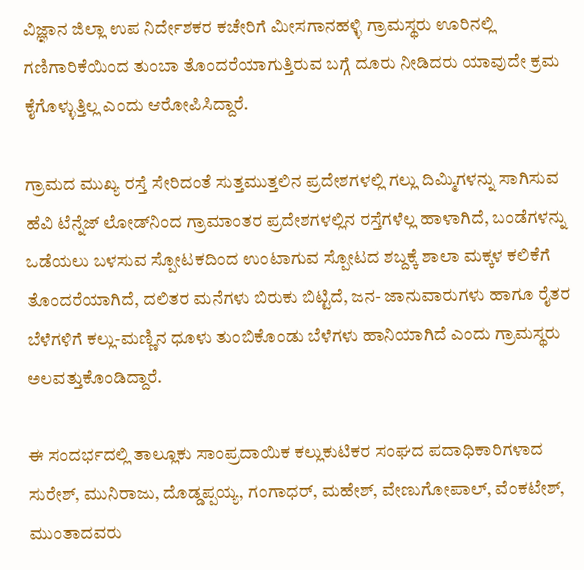ವಿಜ್ಞಾನ ಜಿಲ್ಲಾ ಉಪ ನಿರ್ದೇಶಕರ ಕಚೇರಿಗೆ ಮೀಸಗಾನಹಳ್ಳಿ ಗ್ರಾಮಸ್ಥರು ಊರಿನಲ್ಲಿ ಗಣಿಗಾರಿಕೆಯಿಂದ ತುಂಬಾ ತೊಂದರೆಯಾಗುತ್ತಿರುವ ಬಗ್ಗೆ ದೂರು ನೀಡಿದರು ಯಾವುದೇ ಕ್ರಮ ಕೈಗೊಳ್ಳುತ್ತಿಲ್ಲ ಎಂದು ಆರೋಪಿಸಿದ್ದಾರೆ.

ಗ್ರಾಮದ ಮುಖ್ಯ ರಸ್ತೆ ಸೇರಿದಂತೆ ಸುತ್ತಮುತ್ತಲಿನ ಪ್ರದೇಶಗಳಲ್ಲಿ ಗಲ್ಲು ದಿಮ್ಮಿಗಳನ್ನು ಸಾಗಿಸುವ ಹೆವಿ ಟೆನ್ನೆಜ್ ಲೋಡ್‌ನಿಂದ ಗ್ರಾಮಾಂತರ ಪ್ರದೇಶಗಳಲ್ಲಿನ ರಸ್ತೆಗಳೆಲ್ಲ ಹಾಳಾಗಿದೆ, ಬಂಡೆಗಳನ್ನು ಒಡೆಯಲು ಬಳಸುವ ಸ್ಪೋಟಕದಿಂದ ಉಂಟಾಗುವ ಸ್ಪೋಟದ ಶಬ್ದಕ್ಕೆ ಶಾಲಾ ಮಕ್ಕಳ ಕಲಿಕೆಗೆ ತೊಂದರೆಯಾಗಿದೆ, ದಲಿತರ ಮನೆಗಳು ಬಿರುಕು ಬಿಟ್ಟಿದೆ, ಜನ- ಜಾನುವಾರುಗಳು ಹಾಗೂ ರೈತರ ಬೆಳೆಗಳಿಗೆ ಕಲ್ಲು-ಮಣ್ಣಿನ ಧೂಳು ತುಂಬಿಕೊಂಡು ಬೆಳೆಗಳು ಹಾನಿಯಾಗಿದೆ ಎಂದು ಗ್ರಾಮಸ್ಥರು ಅಲವತ್ತುಕೊಂಡಿದ್ದಾರೆ.

ಈ ಸಂದರ್ಭದಲ್ಲಿ ತಾಲ್ಲೂಕು ಸಾಂಪ್ರದಾಯಿಕ ಕಲ್ಲುಕುಟಿಕರ ಸಂಘದ ಪದಾಧಿಕಾರಿಗಳಾದ ಸುರೇಶ್, ಮುನಿರಾಜು, ದೊಡ್ಡಪ್ಪಯ್ಯ, ಗಂಗಾಧರ್, ಮಹೇಶ್, ವೇಣುಗೋಪಾಲ್, ವೆಂಕಟೇಶ್, ಮುಂತಾದವರು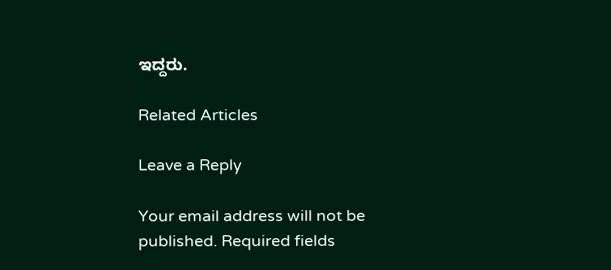ಇದ್ದರು.

Related Articles

Leave a Reply

Your email address will not be published. Required fields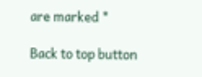are marked *

Back to top button